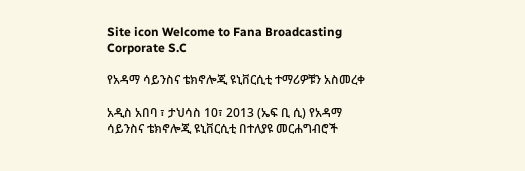Site icon Welcome to Fana Broadcasting Corporate S.C

የአዳማ ሳይንስና ቴክኖሎጂ ዩኒቨርሲቲ ተማሪዎቹን አስመረቀ

አዲስ አበባ ፣ ታህሳስ 10፣ 2013 (ኤፍ ቢ ሲ) የአዳማ ሳይንስና ቴክኖሎጂ ዩኒቨርሲቲ በተለያዩ መርሐግብሮች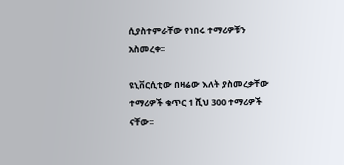ሲያስተምራቸው የነበሩ ተማሪዎቹን አስመረቀ፡፡

ዩኒቨርሲቲው በዛሬው እለት ያስመረቃቸው ተማሪዎች ቁጥር 1 ሺህ 300 ተማሪዎች ናቸው፡፡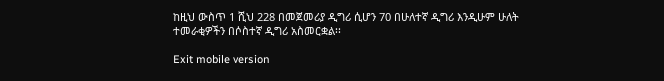ከዚህ ውስጥ 1 ሺህ 228 በመጀመሪያ ዲግሪ ሲሆን 70 በሁለተኛ ዲግሪ እንዲሁም ሁለት ተመራቂዎችን በሶስተኛ ዲግሪ አስመርቋል፡፡

Exit mobile version